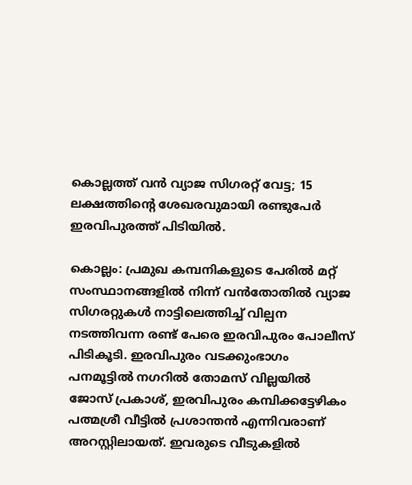കൊല്ലത്ത് വൻ വ്യാജ സിഗരറ്റ് വേട്ട; 15 ലക്ഷത്തിന്റെ ശേഖരവുമായി രണ്ടുപേർ ഇരവിപുരത്ത് പിടിയിൽ.

കൊല്ലം: പ്രമുഖ കമ്പനികളുടെ പേരിൽ മറ്റ് സംസ്ഥാനങ്ങളിൽ നിന്ന് വൻതോതിൽ വ്യാജ സിഗരറ്റുകൾ നാട്ടിലെത്തിച്ച് വില്പന നടത്തിവന്ന രണ്ട് പേരെ ഇരവിപുരം പോലീസ് പിടികൂടി. ഇരവിപുരം വടക്കുംഭാഗം പനമൂട്ടിൽ നഗറിൽ തോമസ് വില്ലയിൽ ജോസ് പ്രകാശ്, ഇരവിപുരം കമ്പിക്കട്ടേഴികം പത്മശ്രീ വീട്ടിൽ പ്രശാന്തൻ എന്നിവരാണ് അറസ്റ്റിലായത്. ഇവരുടെ വീടുകളിൽ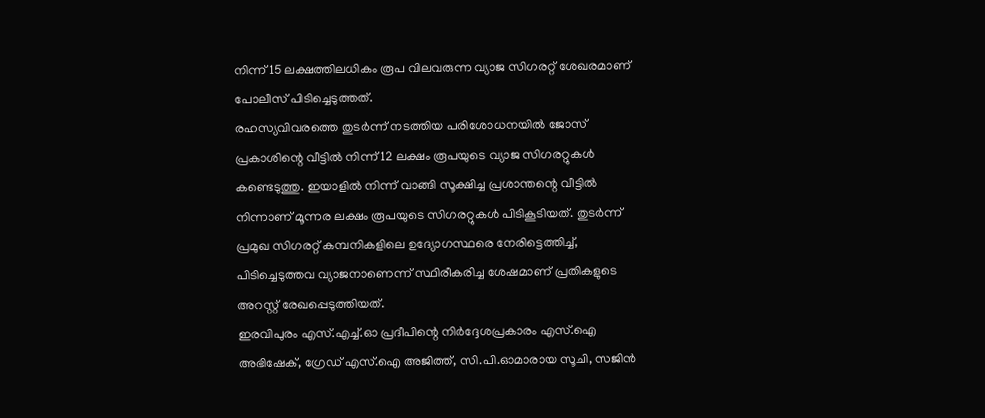നിന്ന് 15 ലക്ഷത്തിലധികം രൂപ വിലവരുന്ന വ്യാജ സിഗരറ്റ് ശേഖരമാണ് പോലീസ് പിടിച്ചെടുത്തത്.
രഹസ്യവിവരത്തെ തുടർന്ന് നടത്തിയ പരിശോധനയിൽ ജോസ് പ്രകാശിന്റെ വീട്ടിൽ നിന്ന് 12 ലക്ഷം രൂപയുടെ വ്യാജ സിഗരറ്റുകൾ കണ്ടെടുത്തു. ഇയാളിൽ നിന്ന് വാങ്ങി സൂക്ഷിച്ച പ്രശാന്തന്റെ വീട്ടിൽ നിന്നാണ് മൂന്നര ലക്ഷം രൂപയുടെ സിഗരറ്റുകൾ പിടികൂടിയത്. തുടർന്ന് പ്രമുഖ സിഗരറ്റ് കമ്പനികളിലെ ഉദ്യോഗസ്ഥരെ നേരിട്ടെത്തിച്ച്, പിടിച്ചെടുത്തവ വ്യാജനാണെന്ന് സ്ഥിരീകരിച്ച ശേഷമാണ് പ്രതികളുടെ അറസ്റ്റ് രേഖപ്പെടുത്തിയത്.
ഇരവിപുരം എസ്.എച്ച്.ഓ പ്രദീപിന്റെ നിർദ്ദേശപ്രകാരം എസ്.ഐ അഭിഷേക്, ഗ്രേഡ് എസ്.ഐ അജിത്ത്, സി.പി.ഓമാരായ സൂചി, സജിൻ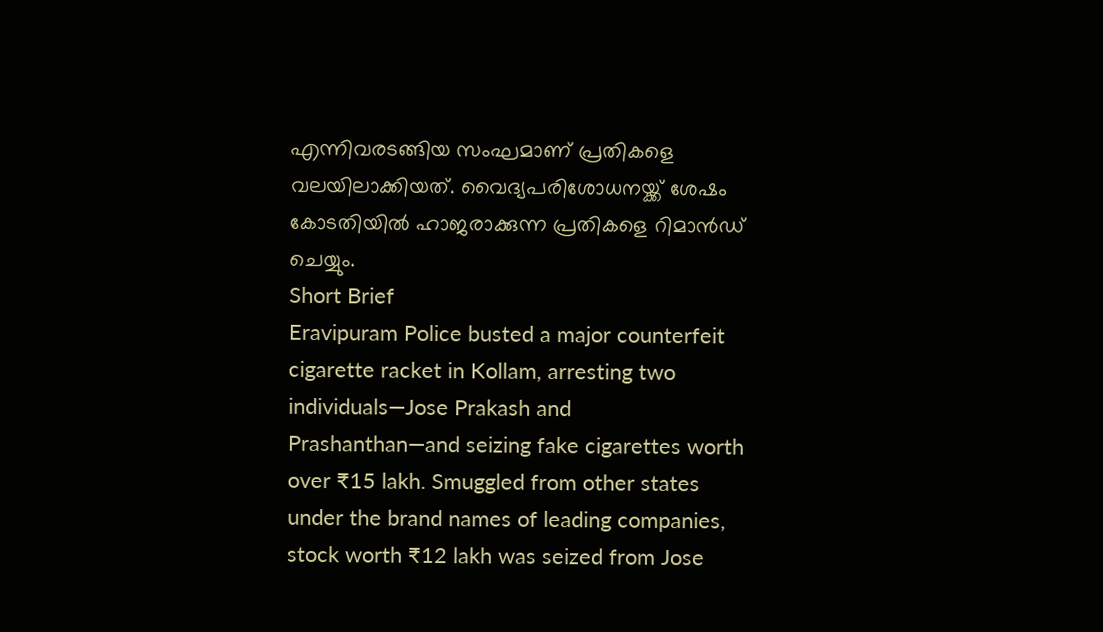എന്നിവരടങ്ങിയ സംഘമാണ് പ്രതികളെ വലയിലാക്കിയത്. വൈദ്യപരിശോധനയ്ക്ക് ശേഷം കോടതിയിൽ ഹാജരാക്കുന്ന പ്രതികളെ റിമാൻഡ് ചെയ്യും.
Short Brief
Eravipuram Police busted a major counterfeit cigarette racket in Kollam, arresting two individuals—Jose Prakash and Prashanthan—and seizing fake cigarettes worth over ₹15 lakh. Smuggled from other states under the brand names of leading companies, stock worth ₹12 lakh was seized from Jose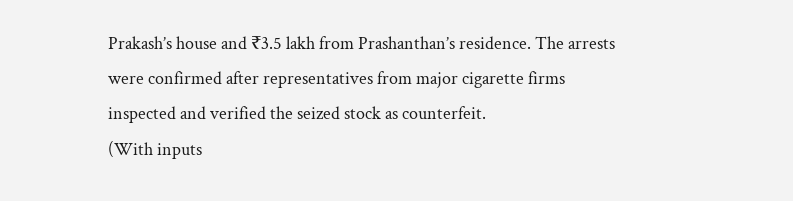Prakash’s house and ₹3.5 lakh from Prashanthan’s residence. The arrests were confirmed after representatives from major cigarette firms inspected and verified the seized stock as counterfeit.
(With inputs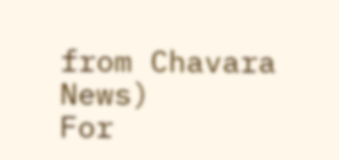from Chavara News)
For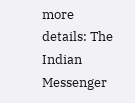more details: The Indian Messenger